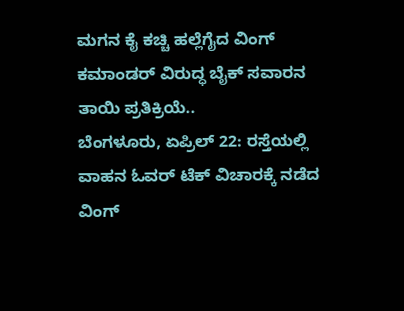ಮಗನ ಕೈ ಕಚ್ಚಿ ಹಲ್ಲೆಗೈದ ವಿಂಗ್ ಕಮಾಂಡರ್ ವಿರುದ್ಧ ಬೈಕ್ ಸವಾರನ ತಾಯಿ ಪ್ರತಿಕ್ರಿಯೆ..
ಬೆಂಗಳೂರು, ಏಪ್ರಿಲ್ 22: ರಸ್ತೆಯಲ್ಲಿ ವಾಹನ ಓವರ್ ಟೆಕ್ ವಿಚಾರಕ್ಕೆ ನಡೆದ ವಿಂಗ್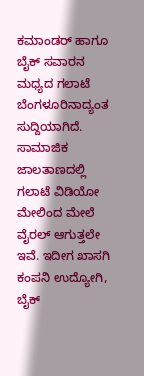ಕಮಾಂಡರ್ ಹಾಗೂ ಬೈಕ್ ಸವಾರನ ಮಧ್ಯದ ಗಲಾಟೆ ಬೆಂಗಳೂರಿನಾದ್ಯಂತ ಸುದ್ದಿಯಾಗಿದೆ. ಸಾಮಾಜಿಕ ಜಾಲತಾಣದಲ್ಲಿ ಗಲಾಟೆ ವಿಡಿಯೋ ಮೇಲಿಂದ ಮೇಲೆ ವೈರಲ್ ಆಗುತ್ತಲೇ ಇವೆ. ಇದೀಗ ಖಾಸಗಿ ಕಂಪನಿ ಉದ್ಯೋಗಿ, ಬೈಕ್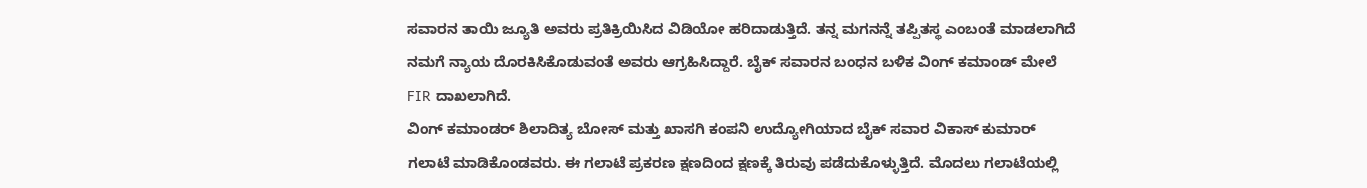ಸವಾರನ ತಾಯಿ ಜ್ಯೂತಿ ಅವರು ಪ್ರತಿಕ್ರಿಯಿಸಿದ ವಿಡಿಯೋ ಹರಿದಾಡುತ್ತಿದೆ. ತನ್ನ ಮಗನನ್ನೆ ತಪ್ಪಿತಸ್ಥ ಎಂಬಂತೆ ಮಾಡಲಾಗಿದೆ ನಮಗೆ ನ್ಯಾಯ ದೊರಕಿಸಿಕೊಡುವಂತೆ ಅವರು ಆಗ್ರಹಿಸಿದ್ದಾರೆ. ಬೈಕ್ ಸವಾರನ ಬಂಧನ ಬಳಿಕ ವಿಂಗ್ ಕಮಾಂಡ್ ಮೇಲೆ FIR ದಾಖಲಾಗಿದೆ.
ವಿಂಗ್ ಕಮಾಂಡರ್ ಶಿಲಾದಿತ್ಯ ಬೋಸ್ ಮತ್ತು ಖಾಸಗಿ ಕಂಪನಿ ಉದ್ಯೋಗಿಯಾದ ಬೈಕ್ ಸವಾರ ವಿಕಾಸ್ ಕುಮಾರ್ ಗಲಾಟೆ ಮಾಡಿಕೊಂಡವರು. ಈ ಗಲಾಟೆ ಪ್ರಕರಣ ಕ್ಷಣದಿಂದ ಕ್ಷಣಕ್ಕೆ ತಿರುವು ಪಡೆದುಕೊಳ್ಳುತ್ತಿದೆ. ಮೊದಲು ಗಲಾಟೆಯಲ್ಲಿ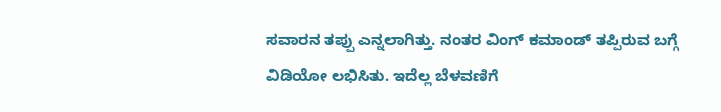ಸವಾರನ ತಪ್ಪು ಎನ್ನಲಾಗಿತ್ತು. ನಂತರ ವಿಂಗ್ ಕಮಾಂಡ್ ತಪ್ಪಿರುವ ಬಗ್ಗೆ ವಿಡಿಯೋ ಲಭಿಸಿತು. ಇದೆಲ್ಲ ಬೆಳವಣಿಗೆ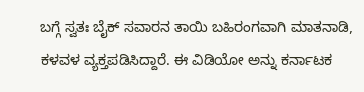ಬಗ್ಗೆ ಸ್ವತಃ ಬೈಕ್ ಸವಾರನ ತಾಯಿ ಬಹಿರಂಗವಾಗಿ ಮಾತನಾಡಿ, ಕಳವಳ ವ್ಯಕ್ತಪಡಿಸಿದ್ದಾರೆ. ಈ ವಿಡಿಯೋ ಅನ್ನು ಕರ್ನಾಟಕ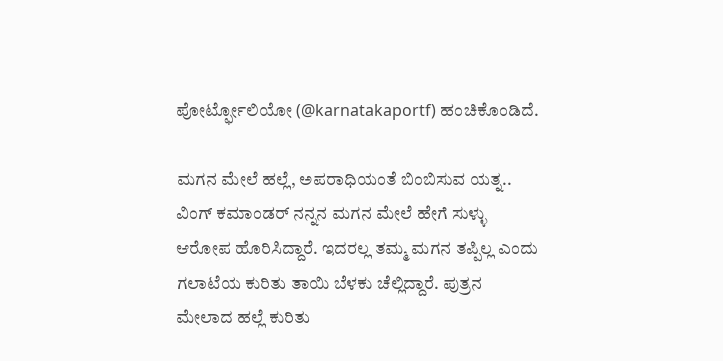ಪೋರ್ಟ್ಫೋಲಿಯೋ (@karnatakaportf) ಹಂಚಿಕೊಂಡಿದೆ.

ಮಗನ ಮೇಲೆ ಹಲ್ಲೆ, ಅಪರಾಧಿಯಂತೆ ಬಿಂಬಿಸುವ ಯತ್ನ..
ವಿಂಗ್ ಕಮಾಂಡರ್ ನನ್ನನ ಮಗನ ಮೇಲೆ ಹೇಗೆ ಸುಳ್ಳು ಆರೋಪ ಹೊರಿಸಿದ್ದಾರೆ. ಇದರಲ್ಲ ತಮ್ಮ ಮಗನ ತಪ್ಪಿಲ್ಲ ಎಂದು ಗಲಾಟೆಯ ಕುರಿತು ತಾಯಿ ಬೆಳಕು ಚೆಲ್ಲಿದ್ದಾರೆ. ಪುತ್ರನ ಮೇಲಾದ ಹಲ್ಲೆ ಕುರಿತು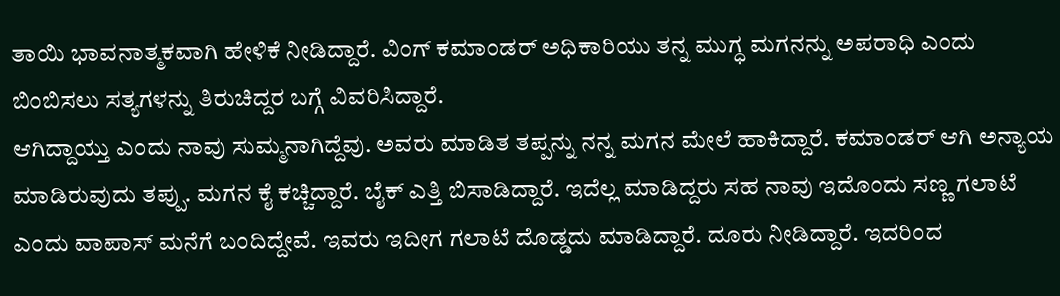ತಾಯಿ ಭಾವನಾತ್ಮಕವಾಗಿ ಹೇಳಿಕೆ ನೀಡಿದ್ದಾರೆ. ವಿಂಗ್ ಕಮಾಂಡರ್ ಅಧಿಕಾರಿಯು ತನ್ನ ಮುಗ್ಧ ಮಗನನ್ನು ಅಪರಾಧಿ ಎಂದು ಬಿಂಬಿಸಲು ಸತ್ಯಗಳನ್ನು ತಿರುಚಿದ್ದರ ಬಗ್ಗೆ ವಿವರಿಸಿದ್ದಾರೆ.
ಆಗಿದ್ದಾಯ್ತು ಎಂದು ನಾವು ಸುಮ್ಮನಾಗಿದ್ದೆವು. ಅವರು ಮಾಡಿತ ತಪ್ಪನ್ನು ನನ್ನ ಮಗನ ಮೇಲೆ ಹಾಕಿದ್ದಾರೆ. ಕಮಾಂಡರ್ ಆಗಿ ಅನ್ಯಾಯ ಮಾಡಿರುವುದು ತಪ್ಪು. ಮಗನ ಕೈ ಕಚ್ಚಿದ್ದಾರೆ. ಬೈಕ್ ಎತ್ತಿ ಬಿಸಾಡಿದ್ದಾರೆ. ಇದೆಲ್ಲ ಮಾಡಿದ್ದರು ಸಹ ನಾವು ಇದೊಂದು ಸಣ್ಣ ಗಲಾಟೆ ಎಂದು ವಾಪಾಸ್ ಮನೆಗೆ ಬಂದಿದ್ದೇವೆ. ಇವರು ಇದೀಗ ಗಲಾಟೆ ದೊಡ್ಡದು ಮಾಡಿದ್ದಾರೆ. ದೂರು ನೀಡಿದ್ದಾರೆ. ಇದರಿಂದ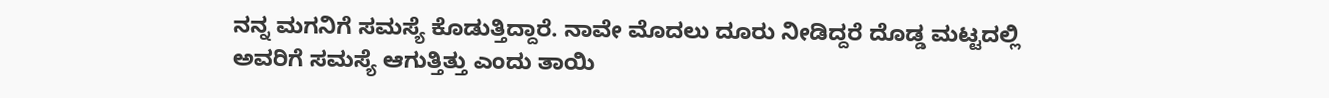ನನ್ನ ಮಗನಿಗೆ ಸಮಸ್ಯೆ ಕೊಡುತ್ತಿದ್ದಾರೆ. ನಾವೇ ಮೊದಲು ದೂರು ನೀಡಿದ್ದರೆ ದೊಡ್ಡ ಮಟ್ಟದಲ್ಲಿ ಅವರಿಗೆ ಸಮಸ್ಯೆ ಆಗುತ್ತಿತ್ತು ಎಂದು ತಾಯಿ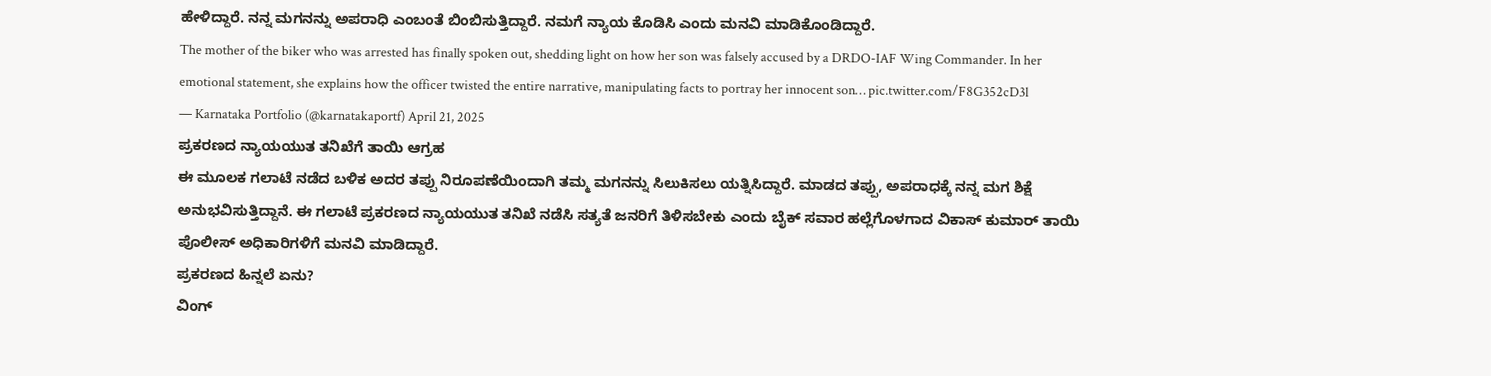ಹೇಳಿದ್ದಾರೆ. ನನ್ನ ಮಗನನ್ನು ಅಪರಾಧಿ ಎಂಬಂತೆ ಬಿಂಬಿಸುತ್ತಿದ್ದಾರೆ. ನಮಗೆ ನ್ಯಾಯ ಕೊಡಿಸಿ ಎಂದು ಮನವಿ ಮಾಡಿಕೊಂಡಿದ್ದಾರೆ.
The mother of the biker who was arrested has finally spoken out, shedding light on how her son was falsely accused by a DRDO-IAF Wing Commander. In her emotional statement, she explains how the officer twisted the entire narrative, manipulating facts to portray her innocent son… pic.twitter.com/F8G352cD3l
— Karnataka Portfolio (@karnatakaportf) April 21, 2025
ಪ್ರಕರಣದ ನ್ಯಾಯಯುತ ತನಿಖೆಗೆ ತಾಯಿ ಆಗ್ರಹ
ಈ ಮೂಲಕ ಗಲಾಟೆ ನಡೆದ ಬಳಿಕ ಅದರ ತಪ್ಪು ನಿರೂಪಣೆಯಿಂದಾಗಿ ತಮ್ಮ ಮಗನನ್ನು ಸಿಲುಕಿಸಲು ಯತ್ನಿಸಿದ್ದಾರೆ. ಮಾಡದ ತಪ್ಪು, ಅಪರಾಧಕ್ಕೆ ನನ್ನ ಮಗ ಶಿಕ್ಷೆ ಅನುಭವಿಸುತ್ತಿದ್ದಾನೆ. ಈ ಗಲಾಟೆ ಪ್ರಕರಣದ ನ್ಯಾಯಯುತ ತನಿಖೆ ನಡೆಸಿ ಸತ್ಯತೆ ಜನರಿಗೆ ತಿಳಿಸಬೇಕು ಎಂದು ಬೈಕ್ ಸವಾರ ಹಲ್ಲೆಗೊಳಗಾದ ವಿಕಾಸ್ ಕುಮಾರ್ ತಾಯಿ ಪೊಲೀಸ್ ಅಧಿಕಾರಿಗಳಿಗೆ ಮನವಿ ಮಾಡಿದ್ದಾರೆ.
ಪ್ರಕರಣದ ಹಿನ್ನಲೆ ಏನು?
ವಿಂಗ್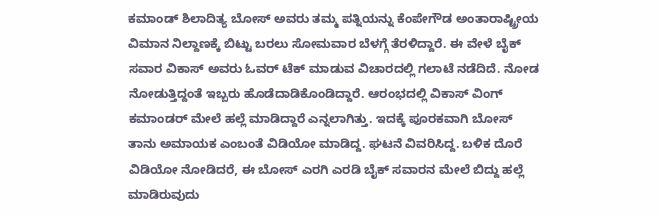ಕಮಾಂಡ್ ಶಿಲಾದಿತ್ಯ ಬೋಸ್ ಅವರು ತಮ್ಮ ಪತ್ನಿಯನ್ನು ಕೆಂಪೇಗೌಡ ಅಂತಾರಾಷ್ಟ್ರೀಯ ವಿಮಾನ ನಿಲ್ದಾಣಕ್ಕೆ ಬಿಟ್ಟು ಬರಲು ಸೋಮವಾರ ಬೆಳಗ್ಗೆ ತೆರಳಿದ್ದಾರೆ. ಈ ವೇಳೆ ಬೈಕ್ ಸವಾರ ವಿಕಾಸ್ ಅವರು ಓವರ್ ಟೆಕ್ ಮಾಡುವ ವಿಚಾರದಲ್ಲಿ ಗಲಾಟೆ ನಡೆದಿದೆ. ನೋಡ ನೋಡುತ್ತಿದ್ದಂತೆ ಇಬ್ಬರು ಹೊಡೆದಾಡಿಕೊಂಡಿದ್ದಾರೆ. ಆರಂಭದಲ್ಲಿ ವಿಕಾಸ್ ವಿಂಗ್ ಕಮಾಂಡರ್ ಮೇಲೆ ಹಲ್ಲೆ ಮಾಡಿದ್ದಾರೆ ಎನ್ನಲಾಗಿತ್ತು. ಇದಕ್ಕೆ ಪೂರಕವಾಗಿ ಬೋಸ್ ತಾನು ಅಮಾಯಕ ಎಂಬಂತೆ ವಿಡಿಯೋ ಮಾಡಿದ್ದ. ಘಟನೆ ವಿವರಿಸಿದ್ದ. ಬಳಿಕ ದೊರೆ ವಿಡಿಯೋ ನೋಡಿದರೆ, ಈ ಬೋಸ್ ಎರಗಿ ಎರಡಿ ಬೈಕ್ ಸವಾರನ ಮೇಲೆ ಬಿದ್ದು ಹಲ್ಲೆ ಮಾಡಿರುವುದು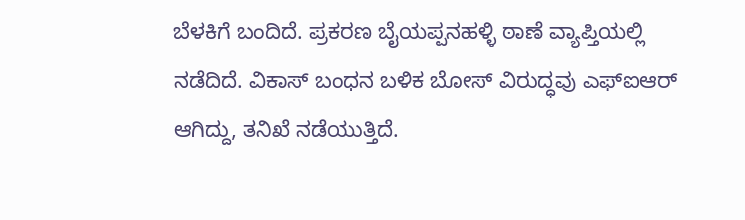ಬೆಳಕಿಗೆ ಬಂದಿದೆ. ಪ್ರಕರಣ ಬೈಯಪ್ಪನಹಳ್ಳಿ ಠಾಣೆ ವ್ಯಾಪ್ತಿಯಲ್ಲಿ ನಡೆದಿದೆ. ವಿಕಾಸ್ ಬಂಧನ ಬಳಿಕ ಬೋಸ್ ವಿರುದ್ಧವು ಎಫ್ಐಆರ್ ಆಗಿದ್ದು, ತನಿಖೆ ನಡೆಯುತ್ತಿದೆ.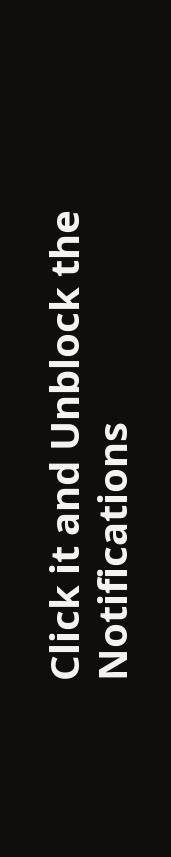Click it and Unblock the Notifications